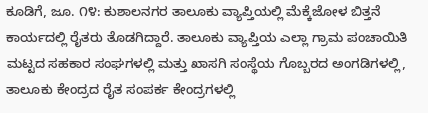ಕೂಡಿಗೆ, ಜೂ. ೧೪: ಕುಶಾಲನಗರ ತಾಲೂಕು ವ್ಯಾಪ್ತಿಯಲ್ಲಿ ಮೆಕ್ಕೆಜೋಳ ಬಿತ್ತನೆ ಕಾರ್ಯದಲ್ಲಿ ರೈತರು ತೊಡಗಿದ್ದಾರೆ. ತಾಲೂಕು ವ್ಯಾಪ್ತಿಯ ಎಲ್ಲಾ ಗ್ರಾಮ ಪಂಚಾಯಿತಿ ಮಟ್ಟದ ಸಹಕಾರ ಸಂಘಗಳಲ್ಲಿ ಮತ್ತು ಖಾಸಗಿ ಸಂಸ್ಥೆಯ ಗೊಬ್ಬರದ ಅಂಗಡಿಗಳಲ್ಲಿ, ತಾಲೂಕು ಕೇಂದ್ರದ ರೈತ ಸಂಪರ್ಕ ಕೇಂದ್ರಗಳಲ್ಲಿ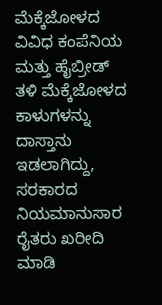ಮೆಕ್ಕೆಜೋಳದ ವಿವಿಧ ಕಂಪೆನಿಯ ಮತ್ತು ಹೈಬ್ರೀಡ್ ತಳಿ ಮೆಕ್ಕೆಜೋಳದ ಕಾಳುಗಳನ್ನು ದಾಸ್ತಾನು ಇಡಲಾಗಿದ್ದು, ಸರಕಾರದ ನಿಯಮಾನುಸಾರ ರೈತರು ಖರೀದಿ ಮಾಡಿ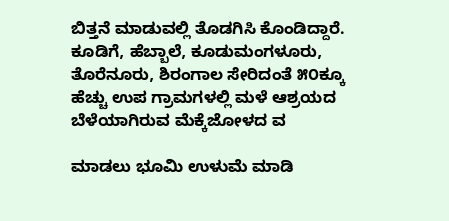ಬಿತ್ತನೆ ಮಾಡುವಲ್ಲಿ ತೊಡಗಿಸಿ ಕೊಂಡಿದ್ದಾರೆ. ಕೂಡಿಗೆ, ಹೆಬ್ಬಾಲೆ, ಕೂಡುಮಂಗಳೂರು, ತೊರೆನೂರು, ಶಿರಂಗಾಲ ಸೇರಿದಂತೆ ೫೦ಕ್ಕೂ ಹೆಚ್ಚು ಉಪ ಗ್ರಾಮಗಳಲ್ಲಿ ಮಳೆ ಆಶ್ರಯದ ಬೆಳೆಯಾಗಿರುವ ಮೆಕ್ಕೆಜೋಳದ ವ

ಮಾಡಲು ಭೂಮಿ ಉಳುಮೆ ಮಾಡಿ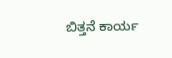ಬಿತ್ತನೆ ಕಾರ್ಯ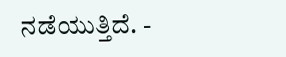ನಡೆಯುತ್ತಿದೆ. -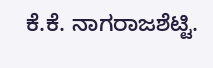ಕೆ.ಕೆ. ನಾಗರಾಜಶೆಟ್ಟಿ.